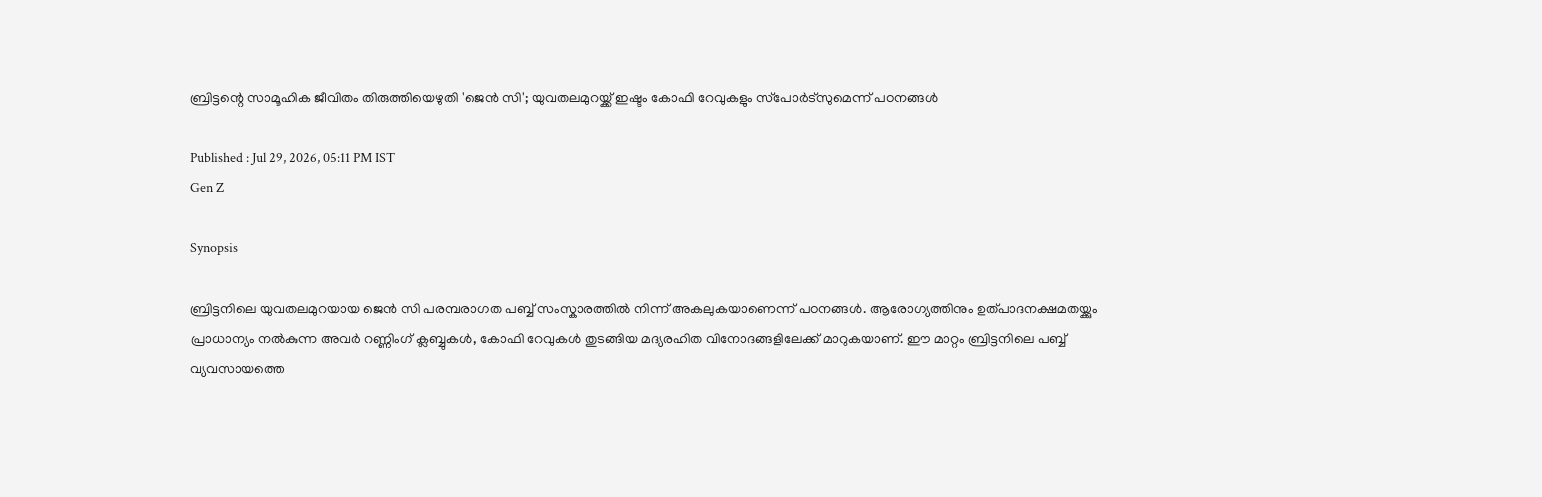ബ്രിട്ടന്റെ സാമൂഹിക ജീവിതം തിരുത്തിയെഴുതി 'ജെന്‍ സി'; യുവതലമുറയ്ക്ക് ഇഷ്ടം കോഫി റേവുകളും സ്‌പോര്‍ട്‌സുമെന്ന് പഠനങ്ങൾ

Published : Jul 29, 2026, 05:11 PM IST
Gen Z

Synopsis

ബ്രിട്ടനിലെ യുവതലമുറയായ ജെന്‍ സി പരമ്പരാഗത പബ്ബ് സംസ്കാരത്തിൽ നിന്ന് അകലുകയാണെന്ന് പഠനങ്ങൾ. ആരോഗ്യത്തിനും ഉത്പാദനക്ഷമതയ്ക്കും പ്രാധാന്യം നൽകുന്ന അവർ റണ്ണിംഗ് ക്ലബ്ബുകൾ, കോഫി റേവുകൾ തുടങ്ങിയ മദ്യരഹിത വിനോദങ്ങളിലേക്ക് മാറുകയാണ്. ഈ മാറ്റം ബ്രിട്ടനിലെ പബ്ബ് വ്യവസായത്തെ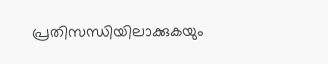പ്രതിസന്ധിയിലാക്കുകയും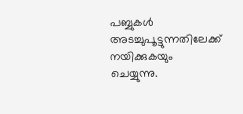പബ്ബുകൾ അടച്ചുപൂട്ടുന്നതിലേക്ക് നയിക്കുകയും ചെയ്യുന്നു.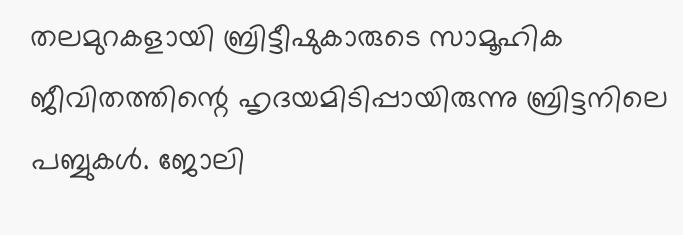തലമുറകളായി ബ്രിട്ടീഷുകാരുടെ സാമൂഹിക ജീവിതത്തിന്റെ ഹൃദയമിടിപ്പായിരുന്നു ബ്രിട്ടനിലെ പബ്ബുകള്‍. ജോലി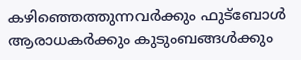കഴിഞ്ഞെത്തുന്നവര്‍ക്കും ഫുട്‌ബോള്‍ ആരാധകര്‍ക്കും കുടുംബങ്ങള്‍ക്കും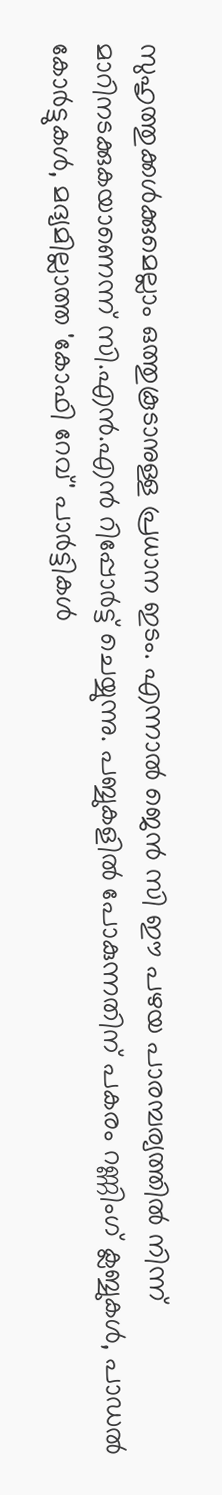സുഹൃത്തുക്കള്‍ക്കുമെല്ലാം ഒത്തുകൂടാനുള്ള പ്രധാന ഇടം. എന്നാല്‍ ജെന്‍ സി ഈ പഴയ പാരമ്പര്യത്തില്‍ നിന്ന് മാറിനടക്കുകയാണെന്ന് സി.എന്‍.എന്‍ റിപ്പോര്‍ട്ട് ചെയ്യുന്നു. പബ്ബുകളില്‍ പോകുന്നതിന് പകരം റണ്ണിംഗ് ക്ലബ്ബുകള്‍, പാഡല്‍ കോര്‍ട്ടുകള്‍, മദ്യമില്ലാത്ത 'കോഫി റേവ്' പാര്‍ട്ടികള്‍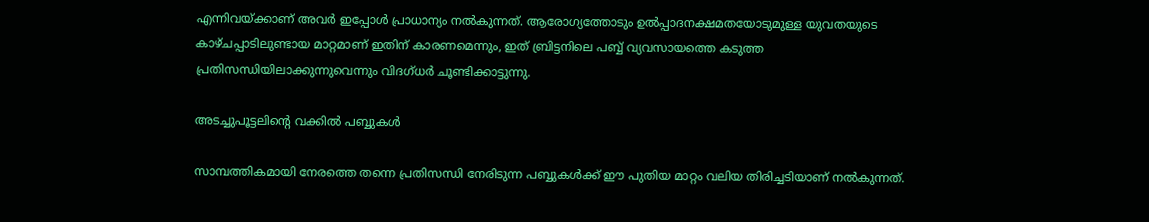എന്നിവയ്ക്കാണ് അവര്‍ ഇപ്പോള്‍ പ്രാധാന്യം നല്‍കുന്നത്. ആരോഗ്യത്തോടും ഉല്‍പ്പാദനക്ഷമതയോടുമുള്ള യുവതയുടെ കാഴ്ചപ്പാടിലുണ്ടായ മാറ്റമാണ് ഇതിന് കാരണമെന്നും, ഇത് ബ്രിട്ടനിലെ പബ്ബ് വ്യവസായത്തെ കടുത്ത പ്രതിസന്ധിയിലാക്കുന്നുവെന്നും വിദഗ്ധര്‍ ചൂണ്ടിക്കാട്ടുന്നു.

അടച്ചുപൂട്ടലിന്റെ വക്കില്‍ പബ്ബുകള്‍

സാമ്പത്തികമായി നേരത്തെ തന്നെ പ്രതിസന്ധി നേരിടുന്ന പബ്ബുകള്‍ക്ക് ഈ പുതിയ മാറ്റം വലിയ തിരിച്ചടിയാണ് നല്‍കുന്നത്.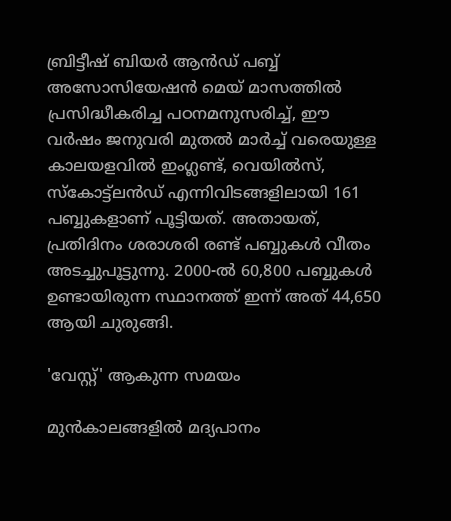ബ്രിട്ടീഷ് ബിയര്‍ ആന്‍ഡ് പബ്ബ് അസോസിയേഷന്‍ മെയ് മാസത്തില്‍ പ്രസിദ്ധീകരിച്ച പഠനമനുസരിച്ച്, ഈ വര്‍ഷം ജനുവരി മുതല്‍ മാര്‍ച്ച് വരെയുള്ള കാലയളവില്‍ ഇംഗ്ലണ്ട്, വെയില്‍സ്, സ്‌കോട്ട്‌ലന്‍ഡ് എന്നിവിടങ്ങളിലായി 161 പബ്ബുകളാണ് പൂട്ടിയത്. അതായത്, പ്രതിദിനം ശരാശരി രണ്ട് പബ്ബുകള്‍ വീതം അടച്ചുപൂട്ടുന്നു. 2000-ല്‍ 60,800 പബ്ബുകള്‍ ഉണ്ടായിരുന്ന സ്ഥാനത്ത് ഇന്ന് അത് 44,650 ആയി ചുരുങ്ങി.

'വേസ്റ്റ്' ആകുന്ന സമയം

മുന്‍കാലങ്ങളില്‍ മദ്യപാനം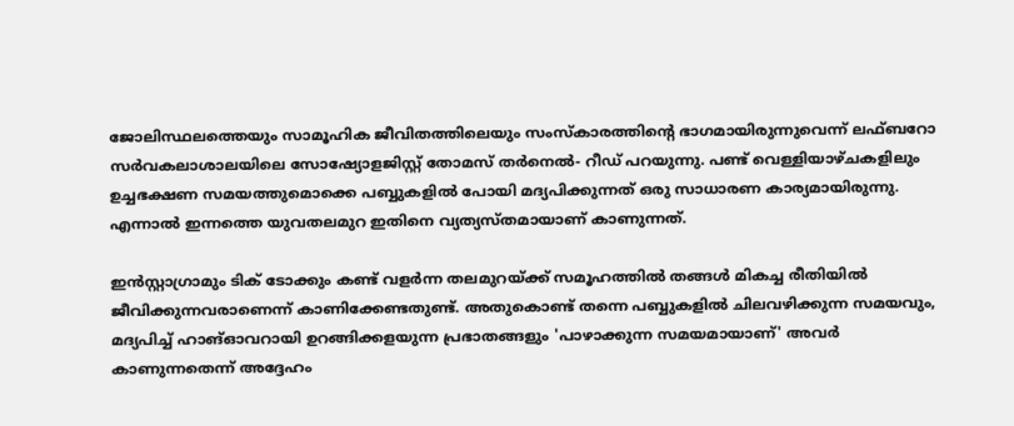ജോലിസ്ഥലത്തെയും സാമൂഹിക ജീവിതത്തിലെയും സംസ്‌കാരത്തിന്റെ ഭാഗമായിരുന്നുവെന്ന് ലഫ്ബറോ സര്‍വകലാശാലയിലെ സോഷ്യോളജിസ്റ്റ് തോമസ് തര്‍നെല്‍- റീഡ് പറയുന്നു. പണ്ട് വെള്ളിയാഴ്ചകളിലും ഉച്ചഭക്ഷണ സമയത്തുമൊക്കെ പബ്ബുകളില്‍ പോയി മദ്യപിക്കുന്നത് ഒരു സാധാരണ കാര്യമായിരുന്നു. എന്നാല്‍ ഇന്നത്തെ യുവതലമുറ ഇതിനെ വ്യത്യസ്തമായാണ് കാണുന്നത്.

ഇന്‍സ്റ്റാഗ്രാമും ടിക് ടോക്കും കണ്ട് വളര്‍ന്ന തലമുറയ്ക്ക് സമൂഹത്തില്‍ തങ്ങള്‍ മികച്ച രീതിയില്‍ ജീവിക്കുന്നവരാണെന്ന് കാണിക്കേണ്ടതുണ്ട്. അതുകൊണ്ട് തന്നെ പബ്ബുകളില്‍ ചിലവഴിക്കുന്ന സമയവും, മദ്യപിച്ച് ഹാങ്ഓവറായി ഉറങ്ങിക്കളയുന്ന പ്രഭാതങ്ങളും 'പാഴാക്കുന്ന സമയമായാണ്' അവര്‍ കാണുന്നതെന്ന് അദ്ദേഹം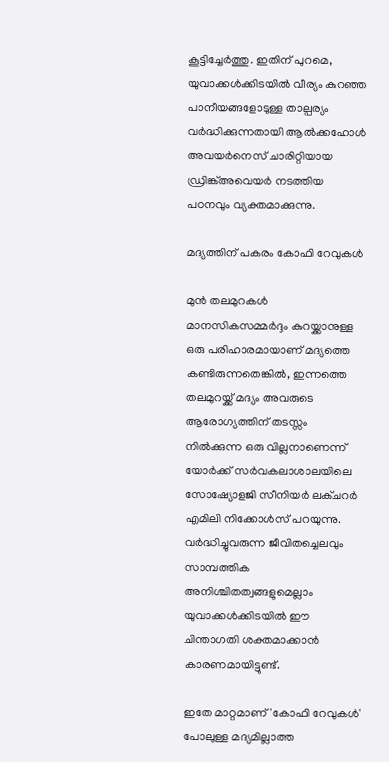കൂട്ടിച്ചേര്‍ത്തു. ഇതിന് പുറമെ, യുവാക്കള്‍ക്കിടയില്‍ വീര്യം കുറഞ്ഞ പാനീയങ്ങളോടുള്ള താല്പര്യം വര്‍ദ്ധിക്കുന്നതായി ആല്‍ക്കഹോള്‍ അവയര്‍നെസ് ചാരിറ്റിയായ ഡ്രിങ്ക്അവെയര്‍ നടത്തിയ പഠനവും വ്യക്തമാക്കുന്നു.

മദ്യത്തിന് പകരം കോഫി റേവുകള്‍

മുന്‍ തലമുറകള്‍ മാനസികസമ്മര്‍ദ്ദം കുറയ്ക്കാനുള്ള ഒരു പരിഹാരമായാണ് മദ്യത്തെ കണ്ടിരുന്നതെങ്കില്‍, ഇന്നത്തെ തലമുറയ്ക്ക് മദ്യം അവരുടെ ആരോഗ്യത്തിന് തടസ്സം നില്‍ക്കുന്ന ഒരു വില്ലനാണെന്ന് യോര്‍ക്ക് സര്‍വകലാശാലയിലെ സോഷ്യോളജി സീനിയര്‍ ലക്ചറര്‍ എമിലി നിക്കോള്‍സ് പറയുന്നു. വര്‍ദ്ധിച്ചുവരുന്ന ജീവിതച്ചെലവും സാമ്പത്തിക അനിശ്ചിതത്വങ്ങളുമെല്ലാം യുവാക്കള്‍ക്കിടയില്‍ ഈ ചിന്താഗതി ശക്തമാക്കാന്‍ കാരണമായിട്ടുണ്ട്.

ഇതേ മാറ്റമാണ് 'കോഫി റേവുകള്‍' പോലുള്ള മദ്യമില്ലാത്ത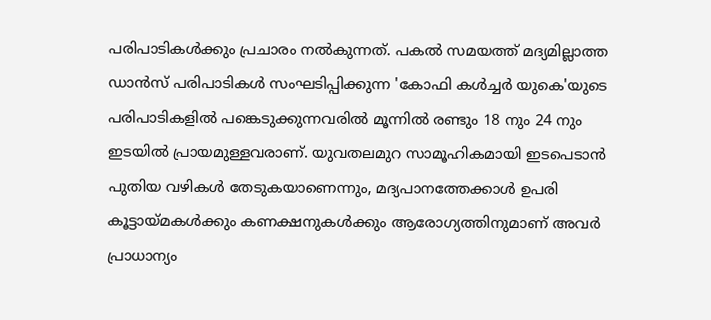പരിപാടികള്‍ക്കും പ്രചാരം നല്‍കുന്നത്. പകല്‍ സമയത്ത് മദ്യമില്ലാത്ത ഡാന്‍സ് പരിപാടികള്‍ സംഘടിപ്പിക്കുന്ന 'കോഫി കള്‍ച്ചര്‍ യുകെ'യുടെ പരിപാടികളില്‍ പങ്കെടുക്കുന്നവരില്‍ മൂന്നില്‍ രണ്ടും 18 നും 24 നും ഇടയില്‍ പ്രായമുള്ളവരാണ്. യുവതലമുറ സാമൂഹികമായി ഇടപെടാന്‍ പുതിയ വഴികള്‍ തേടുകയാണെന്നും, മദ്യപാനത്തേക്കാള്‍ ഉപരി കൂട്ടായ്മകള്‍ക്കും കണക്ഷനുകള്‍ക്കും ആരോഗ്യത്തിനുമാണ് അവര്‍ പ്രാധാന്യം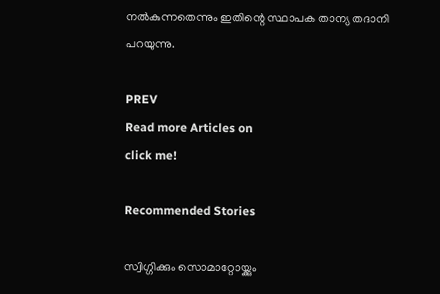നല്‍കുന്നതെന്നും ഇതിന്റെ സ്ഥാപക താന്യ തദാനി പറയുന്നു.

PREV
Read more Articles on
click me!

Recommended Stories

സ്വിഗ്ഗിക്കും സൊമാറ്റോയ്ക്കും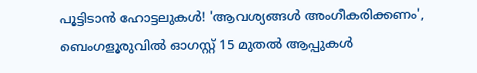പൂട്ടിടാൻ ഹോട്ടലുകൾ! 'ആവശ്യങ്ങൾ അംഗീകരിക്കണം', ബെംഗളൂരുവിൽ ഓഗസ്റ്റ് 15 മുതൽ ആപ്പുകൾ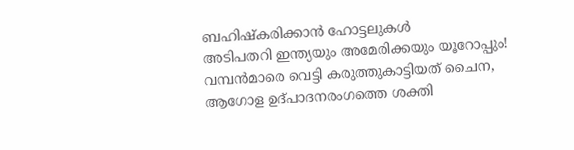ബഹിഷ്‌കരിക്കാൻ ഹോട്ടലുകൾ
അടിപതറി ഇന്ത്യയും അമേരിക്കയും യൂറോപ്പും! വമ്പൻമാരെ വെട്ടി കരുത്തുകാട്ടിയത് ചൈന, ആഗോള ഉദ്പാദനരംഗത്തെ ശക്തി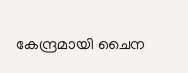കേന്ദ്രമായി ചൈന